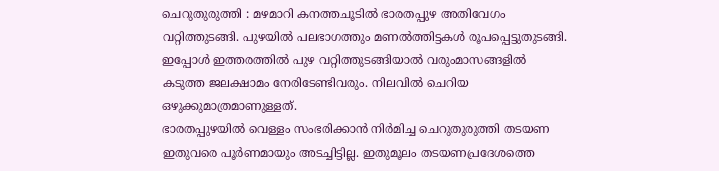ചെറുതുരുത്തി : മഴമാറി കനത്തചൂടിൽ ഭാരതപ്പുഴ അതിവേഗം വറ്റിത്തുടങ്ങി. പുഴയിൽ പലഭാഗത്തും മണൽത്തിട്ടകൾ രൂപപ്പെട്ടുതുടങ്ങി. ഇപ്പോൾ ഇത്തരത്തിൽ പുഴ വറ്റിത്തുടങ്ങിയാൽ വരുംമാസങ്ങളിൽ കടുത്ത ജലക്ഷാമം നേരിടേണ്ടിവരും. നിലവിൽ ചെറിയ ഒഴുക്കുമാത്രമാണുള്ളത്.
ഭാരതപ്പുഴയിൽ വെള്ളം സംഭരിക്കാൻ നിർമിച്ച ചെറുതുരുത്തി തടയണ ഇതുവരെ പൂർണമായും അടച്ചിട്ടില്ല. ഇതുമൂലം തടയണപ്രദേശത്തെ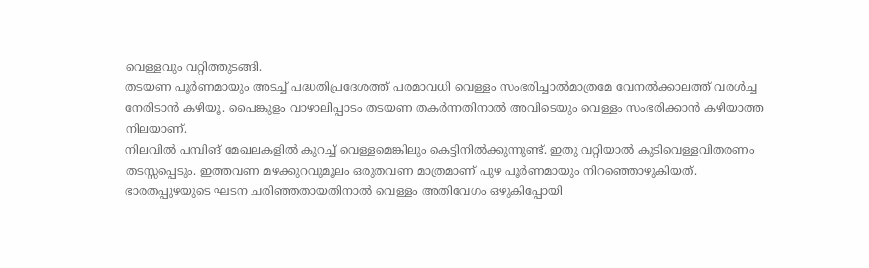വെള്ളവും വറ്റിത്തുടങ്ങി.
തടയണ പൂർണമായും അടച്ച് പദ്ധതിപ്രദേശത്ത് പരമാവധി വെള്ളം സംഭരിച്ചാൽമാത്രമേ വേനൽക്കാലത്ത് വരൾച്ച നേരിടാൻ കഴിയൂ. പൈങ്കുളം വാഴാലിപ്പാടം തടയണ തകർന്നതിനാൽ അവിടെയും വെള്ളം സംഭരിക്കാൻ കഴിയാത്ത നിലയാണ്.
നിലവിൽ പമ്പിങ് മേഖലകളിൽ കുറച്ച് വെള്ളമെങ്കിലും കെട്ടിനിൽക്കുന്നുണ്ട്. ഇതു വറ്റിയാൽ കുടിവെള്ളവിതരണം തടസ്സപ്പെടും. ഇത്തവണ മഴക്കുറവുമൂലം ഒരുതവണ മാത്രമാണ് പുഴ പൂർണമായും നിറഞ്ഞൊഴുകിയത്.
ഭാരതപ്പുഴയുടെ ഘടന ചരിഞ്ഞതായതിനാൽ വെള്ളം അതിവേഗം ഒഴുകിപ്പോയി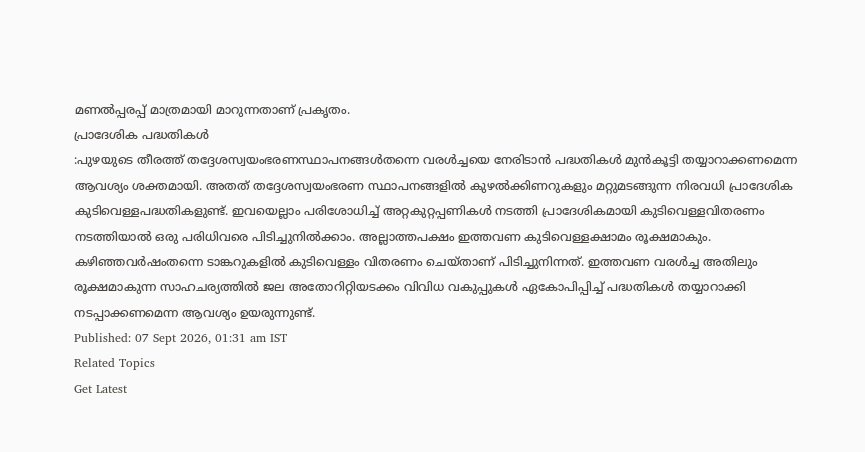മണൽപ്പരപ്പ് മാത്രമായി മാറുന്നതാണ് പ്രകൃതം.
പ്രാദേശിക പദ്ധതികൾ
:പുഴയുടെ തീരത്ത് തദ്ദേശസ്വയംഭരണസ്ഥാപനങ്ങൾതന്നെ വരൾച്ചയെ നേരിടാൻ പദ്ധതികൾ മുൻകൂട്ടി തയ്യാറാക്കണമെന്ന ആവശ്യം ശക്തമായി. അതത് തദ്ദേശസ്വയംഭരണ സ്ഥാപനങ്ങളിൽ കുഴൽക്കിണറുകളും മറ്റുമടങ്ങുന്ന നിരവധി പ്രാദേശിക കുടിവെള്ളപദ്ധതികളുണ്ട്. ഇവയെല്ലാം പരിശോധിച്ച് അറ്റകുറ്റപ്പണികൾ നടത്തി പ്രാദേശികമായി കുടിവെള്ളവിതരണം നടത്തിയാൽ ഒരു പരിധിവരെ പിടിച്ചുനിൽക്കാം. അല്ലാത്തപക്ഷം ഇത്തവണ കുടിവെള്ളക്ഷാമം രൂക്ഷമാകും.
കഴിഞ്ഞവർഷംതന്നെ ടാങ്കറുകളിൽ കുടിവെള്ളം വിതരണം ചെയ്താണ് പിടിച്ചുനിന്നത്. ഇത്തവണ വരൾച്ച അതിലും രൂക്ഷമാകുന്ന സാഹചര്യത്തിൽ ജല അതോറിറ്റിയടക്കം വിവിധ വകുപ്പുകൾ ഏകോപിപ്പിച്ച് പദ്ധതികൾ തയ്യാറാക്കി നടപ്പാക്കണമെന്ന ആവശ്യം ഉയരുന്നുണ്ട്.
Published: 07 Sept 2026, 01:31 am IST
Related Topics
Get Latest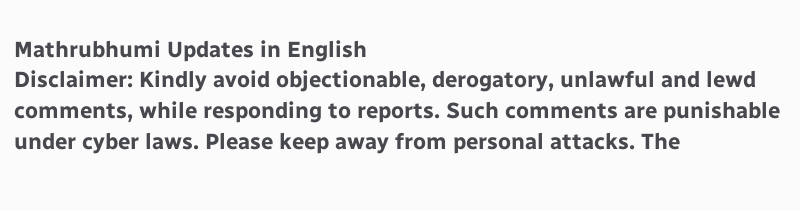Mathrubhumi Updates in English
Disclaimer: Kindly avoid objectionable, derogatory, unlawful and lewd comments, while responding to reports. Such comments are punishable under cyber laws. Please keep away from personal attacks. The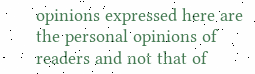opinions expressed here are the personal opinions of readers and not that of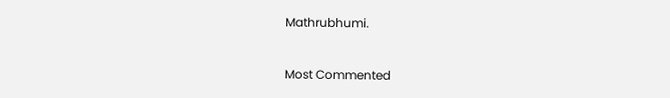Mathrubhumi.



Most Commented